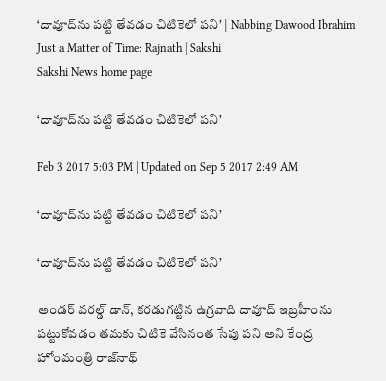‘దావూద్‌ను పట్టి తేవడం చిటికెలో పని’ | Nabbing Dawood Ibrahim Just a Matter of Time: Rajnath | Sakshi
Sakshi News home page

‘దావూద్‌ను పట్టి తేవడం చిటికెలో పని’

Feb 3 2017 5:03 PM | Updated on Sep 5 2017 2:49 AM

‘దావూద్‌ను పట్టి తేవడం చిటికెలో పని’

‘దావూద్‌ను పట్టి తేవడం చిటికెలో పని’

అండర్‌ వరల్డ్‌ డాన్‌, కరడుగట్టిన ఉగ్రవాది దావూద్‌ ఇబ్రహీంను పట్టుకోవడం తమకు చిటికె వేసినంత సేపు పని అని కేంద్ర హోంమంత్రి రాజ్‌నాథ్‌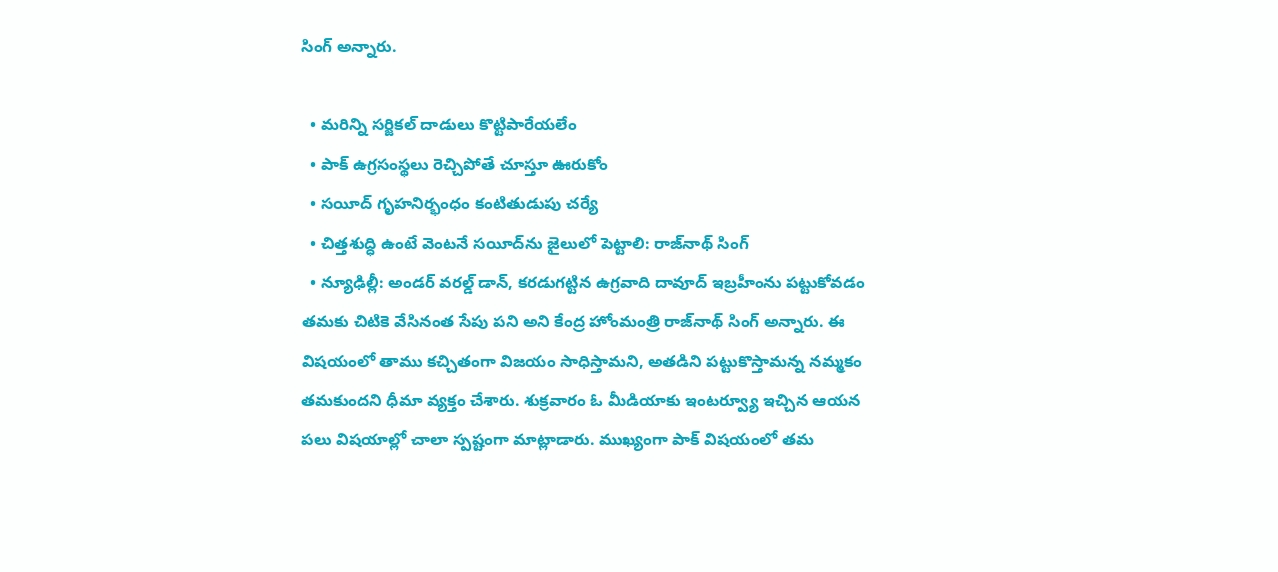సింగ్‌ అన్నారు.

  • మరిన్ని సర్జికల్‌ దాడులు కొట్టిపారేయలేం
  • పాక్‌ ఉగ్రసంస్థలు రెచ్చిపోతే చూస్తూ ఊరుకోం
  • సయీద్‌ గృహనిర్భంధం కంటితుడుపు చర్యే
  • చిత్తశుద్ధి ఉంటే వెంటనే సయీద్‌ను జైలులో పెట్టాలి: రాజ్‌నాథ్‌ సింగ్‌
  • న్యూఢిల్లీ: అండర్‌ వరల్డ్‌ డాన్‌, కరడుగట్టిన ఉగ్రవాది దావూద్‌ ఇబ్రహీంను పట్టుకోవడం తమకు చిటికె వేసినంత సేపు పని అని కేంద్ర హోంమంత్రి రాజ్‌నాథ్‌ సింగ్‌ అన్నారు. ఈ విషయంలో తాము కచ్చితంగా విజయం సాధిస్తామని, అతడిని పట్టుకొస్తామన్న నమ్మకం తమకుందని ధీమా వ్యక్తం చేశారు. శుక్రవారం ఓ మీడియాకు ఇంటర్వ్యూ ఇచ్చిన ఆయన పలు విషయాల్లో చాలా స్పష్టంగా మాట్లాడారు. ముఖ్యంగా పాక్‌ విషయంలో తమ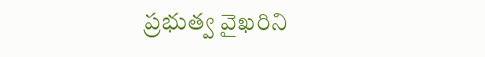ప్రభుత్వ వైఖరిని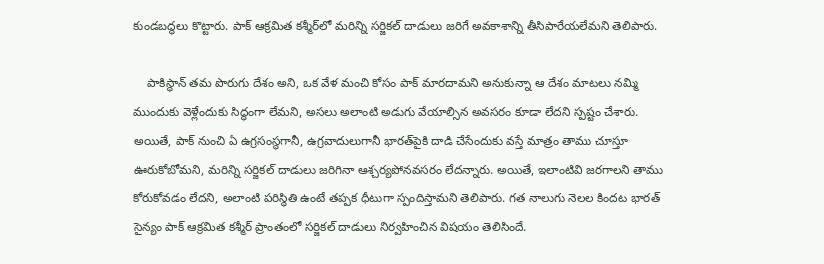కుండబద్ధలు కొట్టారు. పాక్‌ ఆక్రమిత కశ్మీర్‌లో మరిన్ని సర్జికల్‌ దాడులు జరిగే అవకాశాన్ని తీసిపారేయలేమని తెలిపారు.

    పాకిస్థాన్‌ తమ పొరుగు దేశం అని, ఒక వేళ మంచి కోసం పాక్‌ మారదామని అనుకున్నా ఆ దేశం మాటలు నమ్మి ముందుకు వెళ్లేందుకు సిద్ధంగా లేమని, అసలు అలాంటి అడుగు వేయాల్సిన అవసరం కూడా లేదని స్పష్టం చేశారు. అయితే, పాక్‌ నుంచి ఏ ఉగ్రసంస్థగానీ, ఉగ్రవాదులుగానీ భారత్‌పైకి దాడి చేసేందుకు వస్తే మాత్రం తాము చూస్తూ ఊరుకోబోమని, మరిన్ని సర్జికల్‌ దాడులు జరిగినా ఆశ్చర్యపోనవసరం లేదన్నారు. అయితే, ఇలాంటివి జరగాలని తాము కోరుకోవడం లేదని, అలాంటి పరిస్థితి ఉంటే తప్పక ధీటుగా స్పందిస్తామని తెలిపారు. గత నాలుగు నెలల కిందట భారత్‌ సైన్యం పాక్‌ ఆక్రమిత కశ్మీర్‌ ప్రాంతంలో సర్జికల్‌ దాడులు నిర్వహించిన విషయం తెలిసిందే.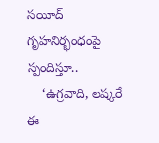సయీద్‌ గృహనిర్భంధంపై స్పందిస్తూ..
    ‘ఉ‍గ్రవాది, లష్కరే ఈ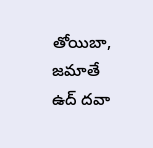తోయిబా, జమాతే ఉద్‌ దవా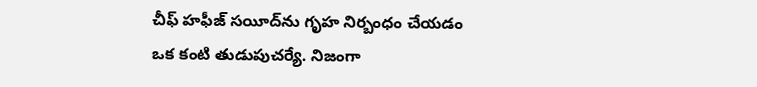చీఫ్‌ హఫీజ్‌ సయీద్‌ను గృహ నిర్బంధం చేయడం ఒక కంటి తుడుపుచర్యే. నిజంగా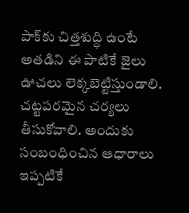పాక్‌కు చిత్తశుద్ధి ఉంటే అతడిని ఈ పాటికే జైలు ఊచలు లెక్కబెట్టిస్తుండాలి. చట్టపరమైన చర్యలు తీసుకోవాలి. అందుకు సంబంధించిన ఆధారాలు ఇప్పటికే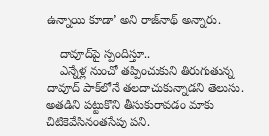ఉన్నాయి కూడా’ అని రాజ్‌నాథ్‌ అన్నారు.

    దావూద్‌పై స్పందిస్తూ..
    ఎన్నేళ్ల నుంచో తప్పించుకుని తిరుగుతున్న దావూద్‌ పాక్‌లోనే తలదాచుకున్నాడని తెలుసు. అతడిని పట్టుకొని తీసుకురావడం మాకు చిటికెవేసినంతసేపు పని.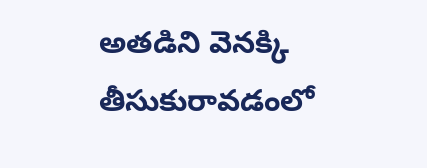అతడిని వెనక్కి తీసుకురావడంలో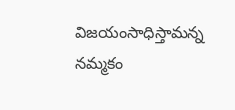విజయంసాధిస్తామన్న నమ్మకం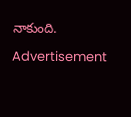నాకుంది.

Advertisement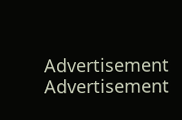Advertisement
Advertisement